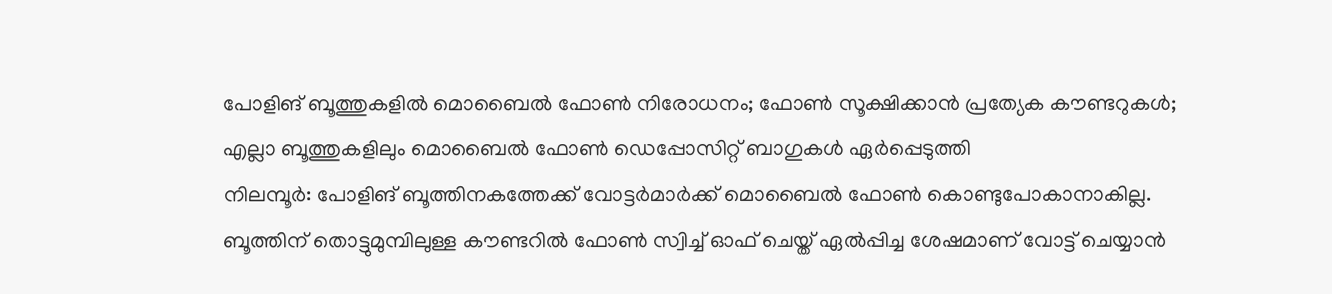പോളിങ് ബൂത്തുകളിൽ മൊബൈൽ ഫോൺ നിരോധനം; ഫോൺ സൂക്ഷിക്കാൻ പ്രത്യേക കൗണ്ടറുകൾ; എല്ലാ ബൂത്തുകളിലും മൊബൈൽ ഫോൺ ഡെപ്പോസിറ്റ് ബാഗുകൾ ഏർപ്പെടുത്തി
നിലമ്പൂർ: പോളിങ് ബൂത്തിനകത്തേക്ക് വോട്ടർമാർക്ക് മൊബൈൽ ഫോൺ കൊണ്ടുപോകാനാകില്ല. ബൂത്തിന് തൊട്ടുമുമ്പിലുള്ള കൗണ്ടറിൽ ഫോൺ സ്വിച്ച് ഓഫ് ചെയ്ത് ഏൽപ്പിച്ച ശേഷമാണ് വോട്ട് ചെയ്യാൻ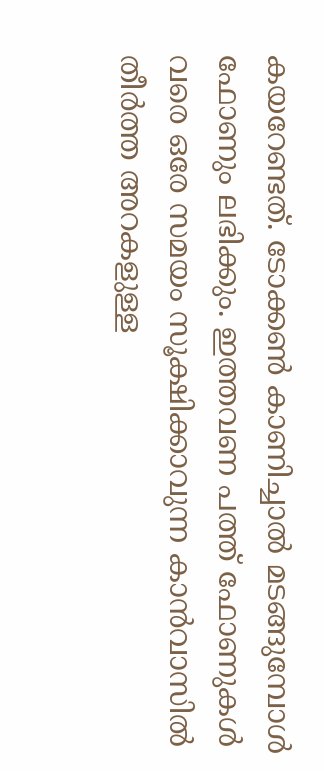കയറേണ്ടത്. ടോക്കൺ കാണിച്ചാൽ മടങ്ങുമ്പോൾ ഫോണും ലഭിക്കും. ഇത്തവണ പത്ത് ഫോണുകൾ വരെ ഒരേ സമയം സൂക്ഷിക്കാവുന്ന കാൻവാസിൽ തീർത്ത അറകളുള്ള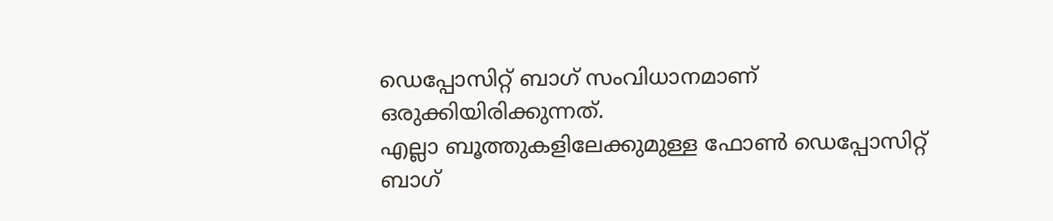ഡെപ്പോസിറ്റ് ബാഗ് സംവിധാനമാണ് ഒരുക്കിയിരിക്കുന്നത്.
എല്ലാ ബൂത്തുകളിലേക്കുമുള്ള ഫോൺ ഡെപ്പോസിറ്റ് ബാഗ്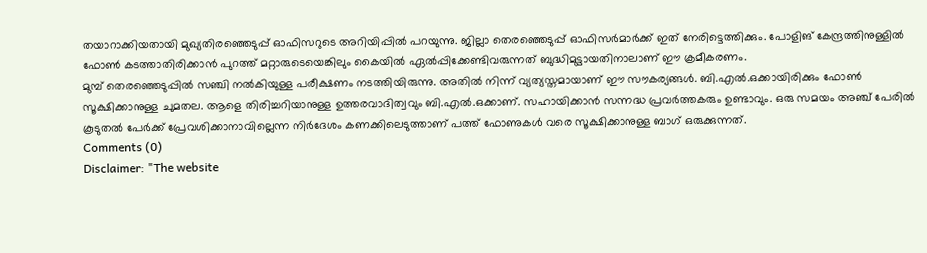തയാറാക്കിയതായി മുഖ്യതിരഞ്ഞെടുപ്പ് ഓഫിസറുടെ അറിയിപ്പിൽ പറയുന്നു. ജില്ലാ തെരഞ്ഞെടുപ്പ് ഓഫിസർമാർക്ക് ഇത് നേരിട്ടെത്തിക്കും. പോളിങ് കേന്ദ്രത്തിനുള്ളിൽ ഫോൺ കടത്താതിരിക്കാൻ പുറത്ത് മറ്റാരുടെയെങ്കിലും കൈയിൽ ഏൽപ്പിക്കേണ്ടിവരുന്നത് ബുദ്ധിമുട്ടായതിനാലാണ് ഈ ക്രമീകരണം.
മുമ്പ് തെരഞ്ഞെടുപ്പിൽ സഞ്ചി നൽകിയുള്ള പരീക്ഷണം നടത്തിയിരുന്നു. അതിൽ നിന്ന് വ്യത്യസ്തമായാണ് ഈ സൗകര്യങ്ങൾ. ബി.എൽ.ഒക്കായിരിക്കും ഫോൺ സൂക്ഷിക്കാനുള്ള ചുമതല. ആളെ തിരിച്ചറിയാനുള്ള ഉത്തരവാദിത്വവും ബി.എൽ.ഒക്കാണ്. സഹായിക്കാൻ സന്നദ്ധ പ്രവർത്തകരും ഉണ്ടാവും. ഒരു സമയം അഞ്ച് പേരിൽ കൂടുതൽ പേർക്ക് പ്രേവശിക്കാനാവില്ലെന്ന നിർദേശം കണക്കിലെടുത്താണ് പത്ത് ഫോണുകൾ വരെ സൂക്ഷിക്കാനുള്ള ബാഗ് ഒരുക്കുന്നത്.
Comments (0)
Disclaimer: "The website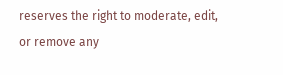reserves the right to moderate, edit, or remove any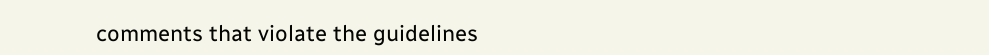comments that violate the guidelines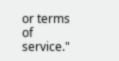or terms of service."